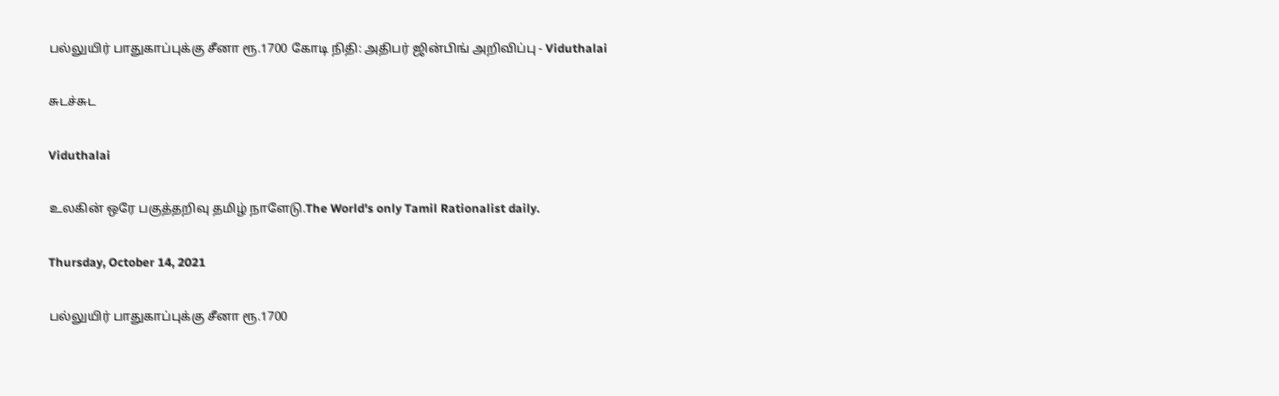பல்லுயிர் பாதுகாப்புக்கு சீனா ரூ.1700 கோடி நிதி: அதிபர் ஜின்பிங் அறிவிப்பு - Viduthalai

சுடச்சுட

Viduthalai

உலகின் ஒரே பகுத்தறிவு தமிழ் நாளேடு.The World's only Tamil Rationalist daily.

Thursday, October 14, 2021

பல்லுயிர் பாதுகாப்புக்கு சீனா ரூ.1700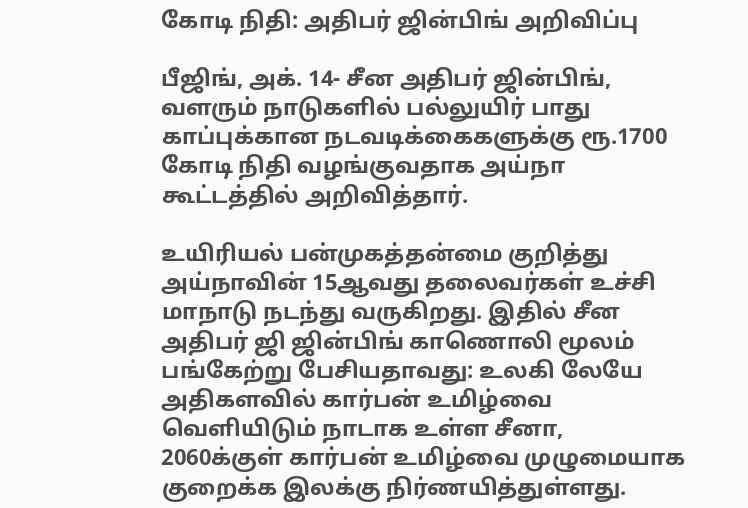கோடி நிதி: அதிபர் ஜின்பிங் அறிவிப்பு

பீஜிங், அக். 14- சீன அதிபர் ஜின்பிங், வளரும் நாடுகளில் பல்லுயிர் பாது காப்புக்கான நடவடிக்கைகளுக்கு ரூ.1700 கோடி நிதி வழங்குவதாக அய்நா கூட்டத்தில் அறிவித்தார்.

உயிரியல் பன்முகத்தன்மை குறித்து அய்நாவின் 15ஆவது தலைவர்கள் உச்சி மாநாடு நடந்து வருகிறது. இதில் சீன அதிபர் ஜி ஜின்பிங் காணொலி மூலம் பங்கேற்று பேசியதாவது: உலகி லேயே அதிகளவில் கார்பன் உமிழ்வை வெளியிடும் நாடாக உள்ள சீனா, 2060க்குள் கார்பன் உமிழ்வை முழுமையாக குறைக்க இலக்கு நிர்ணயித்துள்ளது.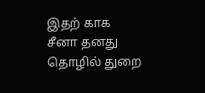இதற் காக சீனா தனது தொழில் துறை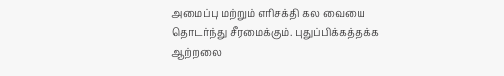அமைப்பு மற்றும் எரிசக்தி கல வையை தொடர்ந்து சீரமைக்கும். புதுப்பிக்கத்தக்க ஆற்றலை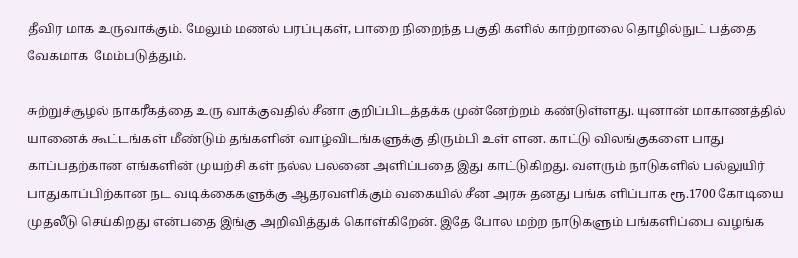தீவிர மாக உருவாக்கும். மேலும் மணல் பரப்புகள், பாறை நிறைந்த பகுதி களில் காற்றாலை தொழில்நுட் பத்தை வேகமாக  மேம்படுத்தும்.

சுற்றுச்சூழல் நாகரீகத்தை உரு வாக்குவதில் சீனா குறிப்பிடத்தக்க முன்னேற்றம் கண்டுள்ளது. யுனான் மாகாணத்தில் யானைக் கூட்டங்கள் மீண்டும் தங்களின் வாழ்விடங்களுக்கு திரும்பி உள் ளன. காட்டு விலங்குகளை பாது காப்பதற்கான எங்களின் முயற்சி கள் நல்ல பலனை அளிப்பதை இது காட்டுகிறது. வளரும் நாடுகளில் பல்லுயிர் பாதுகாப்பிற்கான நட வடிக்கைகளுக்கு ஆதரவளிக்கும் வகையில் சீன அரசு தனது பங்க ளிப்பாக ரூ.1700 கோடியை முதலீடு செய்கிறது என்பதை இங்கு அறிவித்துக் கொள்கிறேன். இதே போல மற்ற நாடுகளும் பங்களிப்பை வழங்க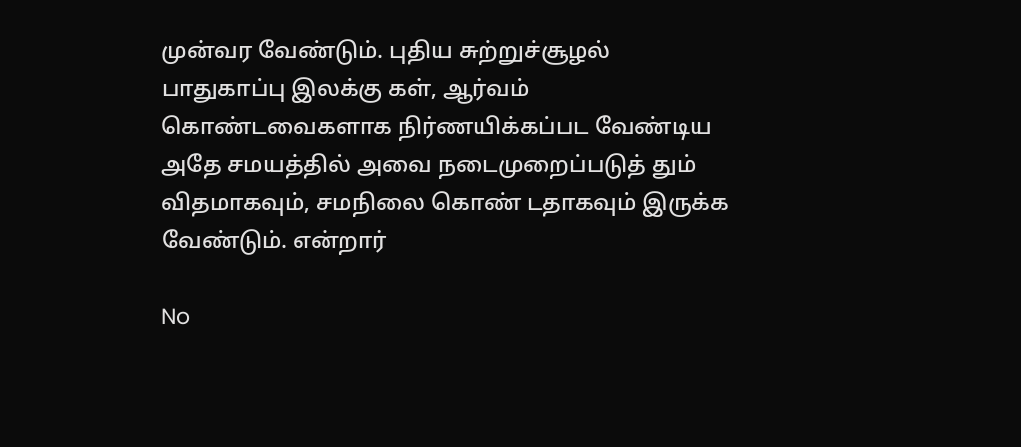முன்வர வேண்டும். புதிய சுற்றுச்சூழல் பாதுகாப்பு இலக்கு கள், ஆர்வம் கொண்டவைகளாக நிர்ணயிக்கப்பட வேண்டிய அதே சமயத்தில் அவை நடைமுறைப்படுத் தும் விதமாகவும், சமநிலை கொண் டதாகவும் இருக்க வேண்டும். என்றார்

No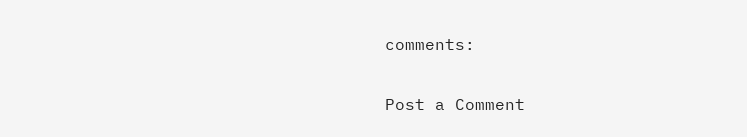comments:

Post a Comment